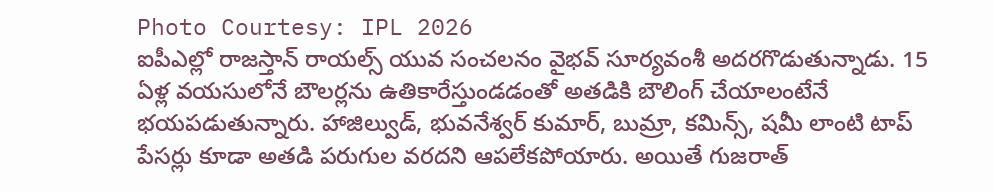Photo Courtesy: IPL 2026
ఐపీఎల్లో రాజస్తాన్ రాయల్స్ యువ సంచలనం వైభవ్ సూర్యవంశీ అదరగొడుతున్నాడు. 15 ఏళ్ల వయసులోనే బౌలర్లను ఉతికారేస్తుండడంతో అతడికి బౌలింగ్ చేయాలంటేనే భయపడుతున్నారు. హాజిల్వుడ్, భువనేశ్వర్ కుమార్, బుమ్రా, కమిన్స్, షమీ లాంటి టాప్ పేసర్లు కూడా అతడి పరుగుల వరదని ఆపలేకపోయారు. అయితే గుజరాత్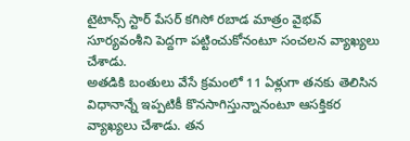టైటాన్స్ స్టార్ పేసర్ కగిసో రబాడ మాత్రం వైభవ్ సూర్యవంశీని పెద్దగా పట్టించుకోనంటూ సంచలన వ్యాఖ్యలు చేశాడు.
అతడికి బంతులు వేసే క్రమంలో 11 ఏళ్లుగా తనకు తెలిసిన విధానాన్నే ఇప్పటికీ కొనసాగిస్తున్నానంటూ ఆసక్తికర వ్యాఖ్యలు చేశాడు. తన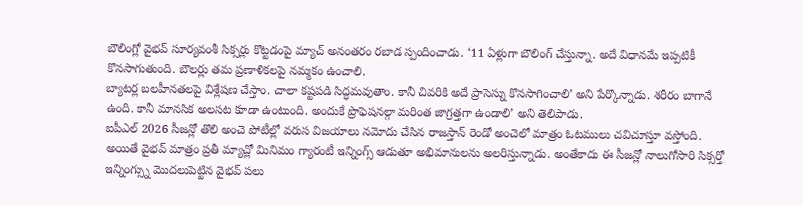బౌలింగ్లో వైభవ్ సూర్యవంశీ సిక్సర్లు కొట్టడంపై మ్యాచ్ అనంతరం రబాడ స్పందించాడు. ‘11 ఏళ్లుగా బౌలింగ్ చేస్తున్నా. అదే విధానమే ఇప్పటికీ కొనసాగుతుంది. బౌలర్లు తమ ప్రణాళికలపై నమ్మకం ఉంచాలి.
బ్యాటర్ల బలహీనతలపై విశ్లేషణ చేస్తాం. చాలా కష్టపడి సిద్ధమవుతాం. కానీ చివరికి అదే ప్రాసెస్ను కొనసాగించాలి’ అని పేర్కొన్నాడు. శరీరం బాగానే ఉంది. కానీ మానసిక అలసట కూడా ఉంటుంది. అందుకే ప్రొఫెషనల్గా మరింత జాగ్రత్తగా ఉండాలి’ అని తెలిపాడు.
ఐపీఎల్ 2026 సీజన్లో తొలి అంచె పోటీల్లో వరుస విజయాలు నమోదు చేసిన రాజస్తాన్ రెండో అంచెలో మాత్రం ఓటములు చవిచూస్తూ వస్తోంది. అయితే వైభవ్ మాత్రం ప్రతీ మ్యాచ్లో మినిమం గ్యారంటీ ఇన్నింగ్స్ ఆడుతూ అభిమానులను అలరిస్తున్నాడు. అంతేకాదు ఈ సీజన్లో నాలుగోసారి సిక్సర్తో ఇన్నింగ్స్ను మొదలుపెట్టిన వైభవ్ పలు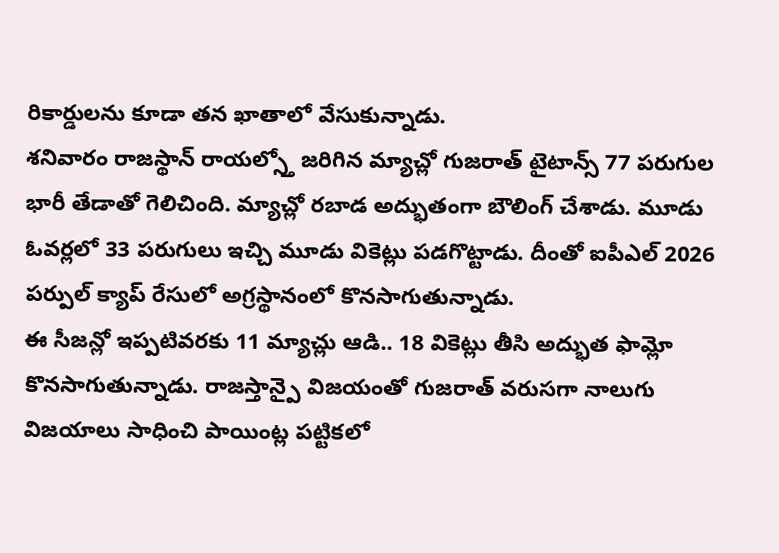రికార్డులను కూడా తన ఖాతాలో వేసుకున్నాడు.
శనివారం రాజస్థాన్ రాయల్స్తో జరిగిన మ్యాచ్లో గుజరాత్ టైటాన్స్ 77 పరుగుల భారీ తేడాతో గెలిచింది. మ్యాచ్లో రబాడ అద్భుతంగా బౌలింగ్ చేశాడు. మూడు ఓవర్లలో 33 పరుగులు ఇచ్చి మూడు వికెట్లు పడగొట్టాడు. దీంతో ఐపీఎల్ 2026 పర్పుల్ క్యాప్ రేసులో అగ్రస్థానంలో కొనసాగుతున్నాడు.
ఈ సీజన్లో ఇప్పటివరకు 11 మ్యాచ్లు ఆడి.. 18 వికెట్లు తీసి అద్భుత ఫామ్లో కొనసాగుతున్నాడు. రాజస్తాన్పై విజయంతో గుజరాత్ వరుసగా నాలుగు విజయాలు సాధించి పాయింట్ల పట్టికలో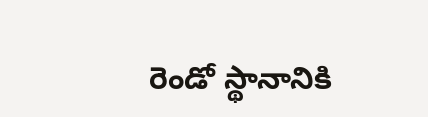రెండో స్థానానికి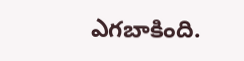ఎగబాకింది.